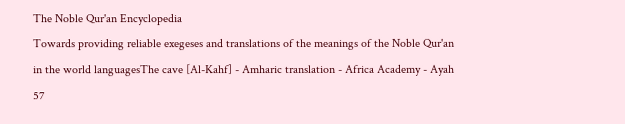The Noble Qur'an Encyclopedia
Towards providing reliable exegeses and translations of the meanings of the Noble Qur'an in the world languagesThe cave [Al-Kahf] - Amharic translation - Africa Academy - Ayah 57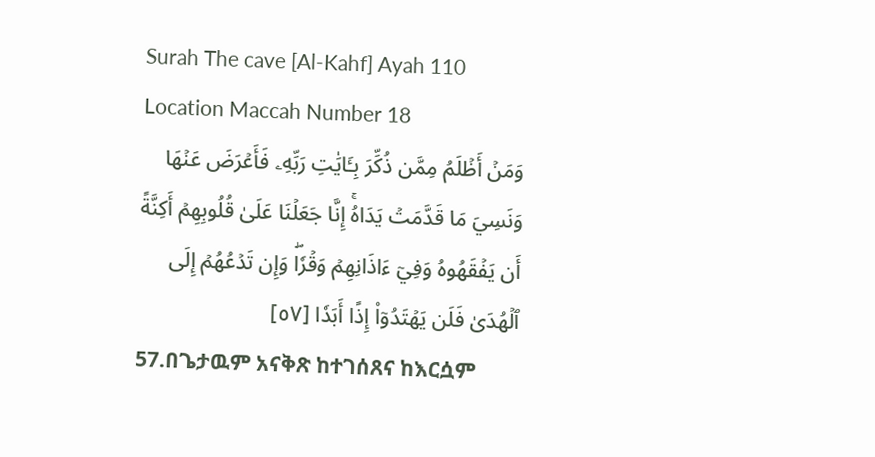Surah The cave [Al-Kahf] Ayah 110 Location Maccah Number 18
وَمَنۡ أَظۡلَمُ مِمَّن ذُكِّرَ بِـَٔايَٰتِ رَبِّهِۦ فَأَعۡرَضَ عَنۡهَا وَنَسِيَ مَا قَدَّمَتۡ يَدَاهُۚ إِنَّا جَعَلۡنَا عَلَىٰ قُلُوبِهِمۡ أَكِنَّةً أَن يَفۡقَهُوهُ وَفِيٓ ءَاذَانِهِمۡ وَقۡرٗاۖ وَإِن تَدۡعُهُمۡ إِلَى ٱلۡهُدَىٰ فَلَن يَهۡتَدُوٓاْ إِذًا أَبَدٗا [٥٧]
57.በጌታዉም አናቅጽ ከተገሰጸና ከእርሷም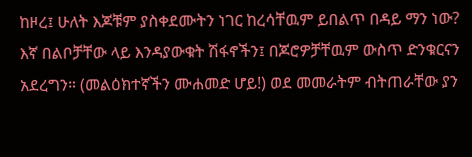ከዞረ፤ ሁለት እጆቹም ያስቀደሙትን ነገር ከረሳቸዉም ይበልጥ በዳይ ማን ነው? እኛ በልቦቻቸው ላይ እንዳያውቁት ሽፋኖችን፤ በጆሮዎቻቸዉም ውስጥ ድንቁርናን አደረግን። (መልዕክተኛችን ሙሐመድ ሆይ!) ወደ መመራትም ብትጠራቸው ያን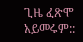ጊዜ ፈጽሞ አይመሩም::